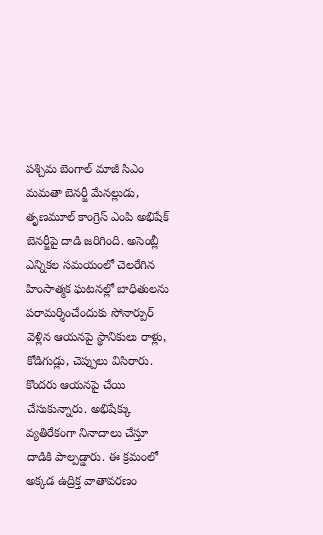పశ్చిమ బెంగాల్ మాజీ సిఎం మమతా బెనర్జీ మేనల్లుడు, తృణమూల్ కాంగ్రెస్ ఎంపి అభిషేక్ బెనర్జీపై దాడి జరిగింది. అసెంబ్లీ ఎన్నికల సమయంలో చెలరేగిన హింసాత్మక ఘటనల్లో బాధితులను పరామర్శించేందుకు సోనార్పుర్ వెళ్లిన ఆయనపై స్థానికులు రాళ్లు, కోడిగుడ్లు, చెప్పులు విసిరారు. కొందరు ఆయనపై చేయి చేసుకున్నారు. అభిషేక్కు వ్యతిరేకంగా నినాదాలు చేస్తూ దాడికి పాల్పడ్డారు. ఈ క్రమంలో అక్కడ ఉద్రిక్త వాతావరణం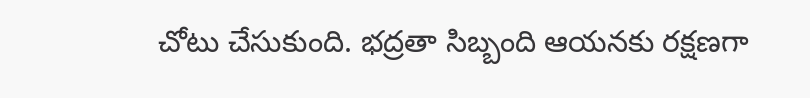చోటు చేసుకుంది. భద్రతా సిబ్బంది ఆయనకు రక్షణగా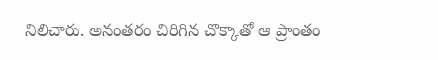నిలిచారు. అనంతరం చిరిగిన చొక్కాతో ఆ ప్రాంతం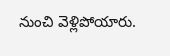నుంచి వెళ్లిపోయారు.